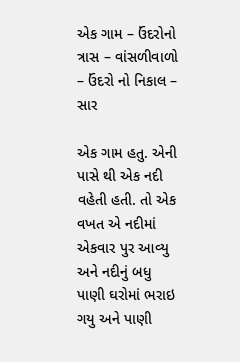એક ગામ – ઉંદરોનો ત્રાસ – વાંસળીવાળો – ઉંદરો નો નિકાલ – સાર

એક ગામ હતુ. એની પાસે થી એક નદી વહેતી હતી. તો એક વખત એ નદીમાં એકવાર પુર આવ્યુ અને નદીનું બધુ પાણી ઘરોમાં ભરાઇ ગયુ અને પાણી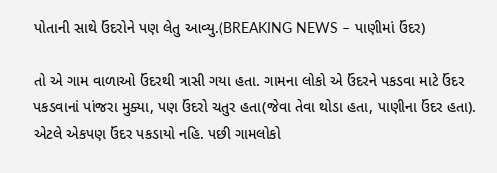પોતાની સાથે ઉંદરોને પણ લેતુ આવ્યુ.(BREAKING NEWS – પાણીમાં ઉંદર)

તો એ ગામ વાળાઓ ઉંદરથી ત્રાસી ગયા હતા. ગામના લોકો એ ઉંદરને પકડવા માટે ઉંદર પકડવાનાં પાંજરા મુક્યા, પણ ઉંદરો ચતુર હતા(જેવા તેવા થોડા હતા, પાણીના ઉંદર હતા). એટલે એકપણ ઉંદર પકડાયો નહિ. પછી ગામલોકો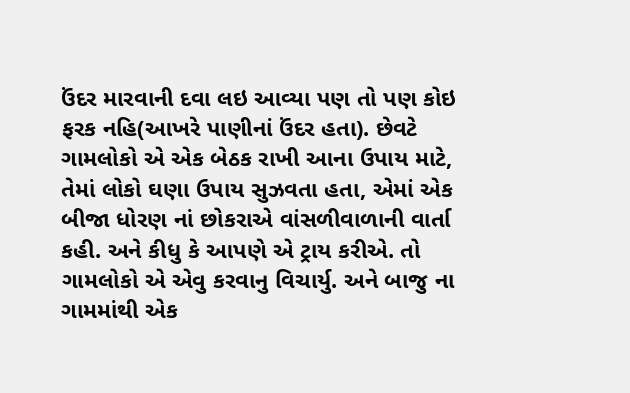ઉંદર મારવાની દવા લઇ આવ્યા પણ તો પણ કોઇ ફરક નહિ(આખરે પાણીનાં ઉંદર હતા). છેવટે ગામલોકો એ એક બેઠક રાખી આના ઉપાય માટે, તેમાં લોકો ઘણા ઉપાય સુઝવતા હતા, એમાં એક બીજા ધોરણ નાં છોકરાએ વાંસળીવાળાની વાર્તા કહી. અને કીધુ કે આપણે એ ટ્રાય કરીએ. તો ગામલોકો એ એવુ કરવાનુ વિચાર્યુ. અને બાજુ ના ગામમાંથી એક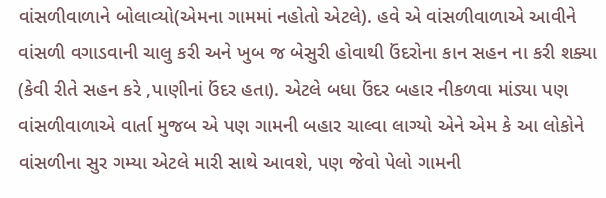વાંસળીવાળાને બોલાવ્યો(એમના ગામમાં નહોતો એટલે). હવે એ વાંસળીવાળાએ આવીને વાંસળી વગાડવાની ચાલુ કરી અને ખુબ જ બેસુરી હોવાથી ઉંદરોના કાન સહન ના કરી શક્યા (કેવી રીતે સહન કરે ,પાણીનાં ઉંદર હતા). એટલે બધા ઉંદર બહાર નીકળવા માંડ્યા પણ વાંસળીવાળાએ વાર્તા મુજબ એ પણ ગામની બહાર ચાલ્વા લાગ્યો એને એમ કે આ લોકોને વાંસળીના સુર ગમ્યા એટલે મારી સાથે આવશે, પણ જેવો પેલો ગામની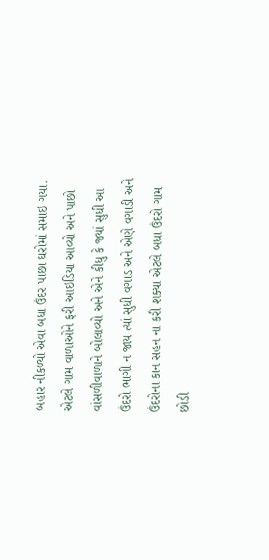બહાર નીકળ્યો એવા બધા ઉંદર પાછા ઘરોમાં સમાઇ ગયા. એટલે ગામ વાળાઓને ફરી આઇડિયા આવ્યો અને પાછો વાંસળીવાળાને બોલાવ્યો અને એને કીધુ કે જ્યાં સુધી આ ઉંદરો ભાગી ન જાય ત્યાં સુધી વગાડ અને એણે વગાડી અને ઉંદરોના કાન સહન ના કરી શક્યા એટલે બધા ઉંદરો ગામ છોડી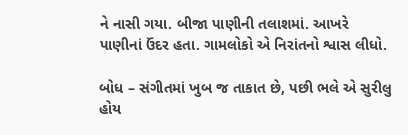ને નાસી ગયા. બીજા પાણીની તલાશમાં. આખરે પાણીનાં ઉંદર હતા. ગામલોકો એ નિરાંતનો શ્વાસ લીધો.

બોધ – સંગીતમાં ખુબ જ તાકાત છે, પછી ભલે એ સુરીલુ હોય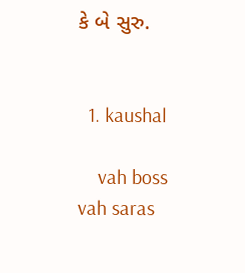કે બે સુરુ.


  1. kaushal

    vah boss vah saras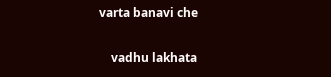varta banavi che

    vadhu lakhata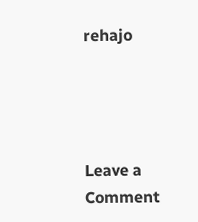rehajo




Leave a Comment